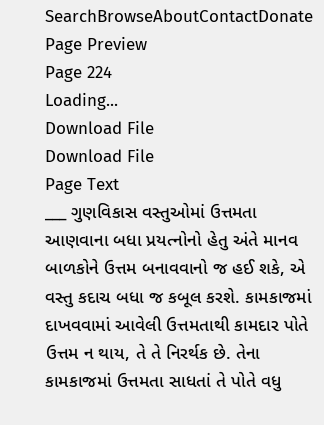SearchBrowseAboutContactDonate
Page Preview
Page 224
Loading...
Download File
Download File
Page Text
___ ગુણવિકાસ વસ્તુઓમાં ઉત્તમતા આણવાના બધા પ્રયત્નોનો હેતુ અંતે માનવ બાળકોને ઉત્તમ બનાવવાનો જ હઈ શકે, એ વસ્તુ કદાચ બધા જ કબૂલ કરશે. કામકાજમાં દાખવવામાં આવેલી ઉત્તમતાથી કામદાર પોતે ઉત્તમ ન થાય, તે તે નિરર્થક છે. તેના કામકાજમાં ઉત્તમતા સાધતાં તે પોતે વધુ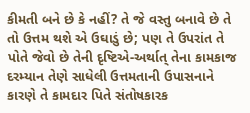કીમતી બને છે કે નહીં? તે જે વસ્તુ બનાવે છે તે તો ઉત્તમ થશે એ ઉઘાડું છે; પણ તે ઉપરાંત તે પોતે જેવો છે તેની દૃષ્ટિએ-અર્થાત્ તેના કામકાજ દરમ્યાન તેણે સાધેલી ઉત્તમતાની ઉપાસનાને કારણે તે કામદાર પિતે સંતોષકારક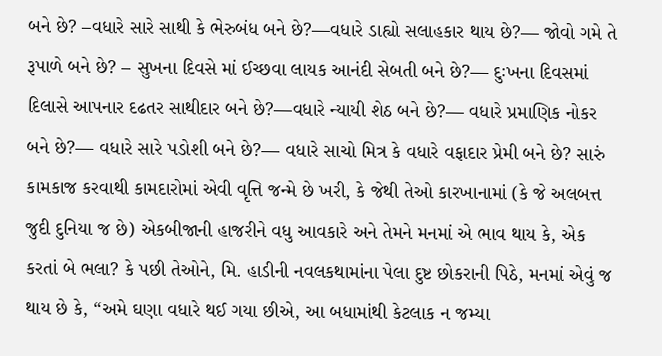બને છે? –વધારે સારે સાથી કે ભેરુબંધ બને છે?—વધારે ડાહ્યો સલાહકાર થાય છે?— જોવો ગમે તે રૂપાળે બને છે? – સુખના દિવસે માં ઈચ્છવા લાયક આનંદી સેબતી બને છે?— દુઃખના દિવસમાં દિલાસે આપનાર દઢતર સાથીદાર બને છે?—વધારે ન્યાયી શેઠ બને છે?— વધારે પ્રમાણિક નોકર બને છે?— વધારે સારે પડોશી બને છે?— વધારે સાચો મિત્ર કે વધારે વફાદાર પ્રેમી બને છે? સારું કામકાજ કરવાથી કામદારોમાં એવી વૃત્તિ જન્મે છે ખરી, કે જેથી તેઓ કારખાનામાં (કે જે અલબત્ત જુદી દુનિયા જ છે) એકબીજાની હાજરીને વધુ આવકારે અને તેમને મનમાં એ ભાવ થાય કે, એક કરતાં બે ભલા? કે પછી તેઓને, મિ. હાડીની નવલકથામાંના પેલા દુષ્ટ છોકરાની પિઠે, મનમાં એવું જ થાય છે કે, “અમે ઘણા વધારે થઈ ગયા છીએ, આ બધામાંથી કેટલાક ન જમ્યા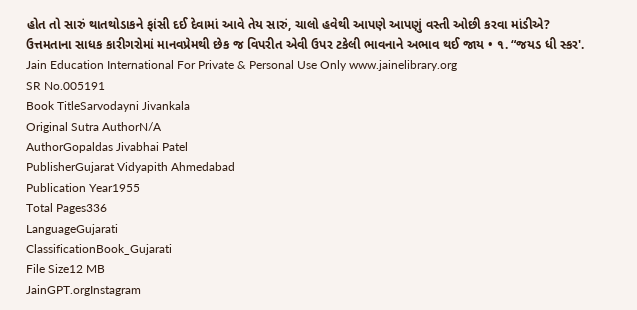હોત તો સારું થાતથોડાકને ફાંસી દઈ દેવામાં આવે તેય સારું, ચાલો હવેથી આપણે આપણું વસ્તી ઓછી કરવા માંડીએ? ઉત્તમતાના સાધક કારીગરોમાં માનવપ્રેમથી છેક જ વિપરીત એવી ઉપર ટકેલી ભાવનાને અભાવ થઈ જાય • ૧. “જયડ ધી સ્કર'. Jain Education International For Private & Personal Use Only www.jainelibrary.org
SR No.005191
Book TitleSarvodayni Jivankala
Original Sutra AuthorN/A
AuthorGopaldas Jivabhai Patel
PublisherGujarat Vidyapith Ahmedabad
Publication Year1955
Total Pages336
LanguageGujarati
ClassificationBook_Gujarati
File Size12 MB
JainGPT.orgInstagram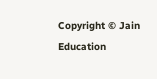Copyright © Jain Education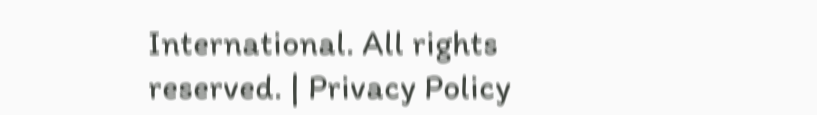International. All rights reserved. | Privacy Policy